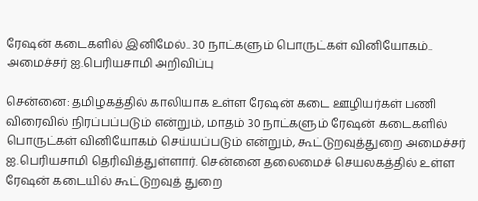ரேஷன் கடைகளில் இனிமேல்.. 30 நாட்களும் பொருட்கள் வினியோகம்.. அமைச்சர் ஐ.பெரியசாமி அறிவிப்பு

சென்னை: தமிழகத்தில் காலியாக உள்ள ரேஷன் கடை ஊழியர்கள் பணி விரைவில் நிரப்பப்படும் என்றும், மாதம் 30 நாட்களும் ரேஷன் கடைகளில் பொருட்கள் வினியோகம் செய்யப்படும் என்றும், கூட்டுறவுத்துறை அமைச்சர் ஐ.பெரியசாமி தெரிவித்துள்ளார். சென்னை தலைமைச் செயலகத்தில் உள்ள ரேஷன் கடையில் கூட்டுறவுத் துறை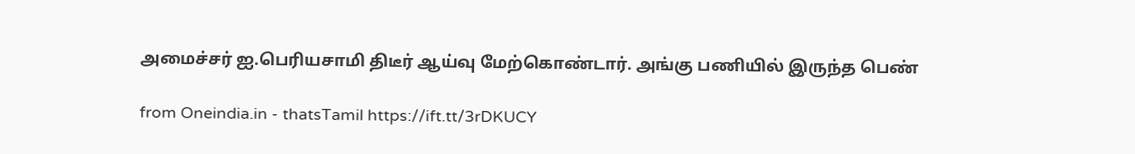அமைச்சர் ஐ.பெரியசாமி திடீர் ஆய்வு மேற்கொண்டார். அங்கு பணியில் இருந்த பெண்

from Oneindia.in - thatsTamil https://ift.tt/3rDKUCY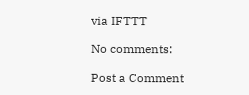via IFTTT

No comments:

Post a Comment